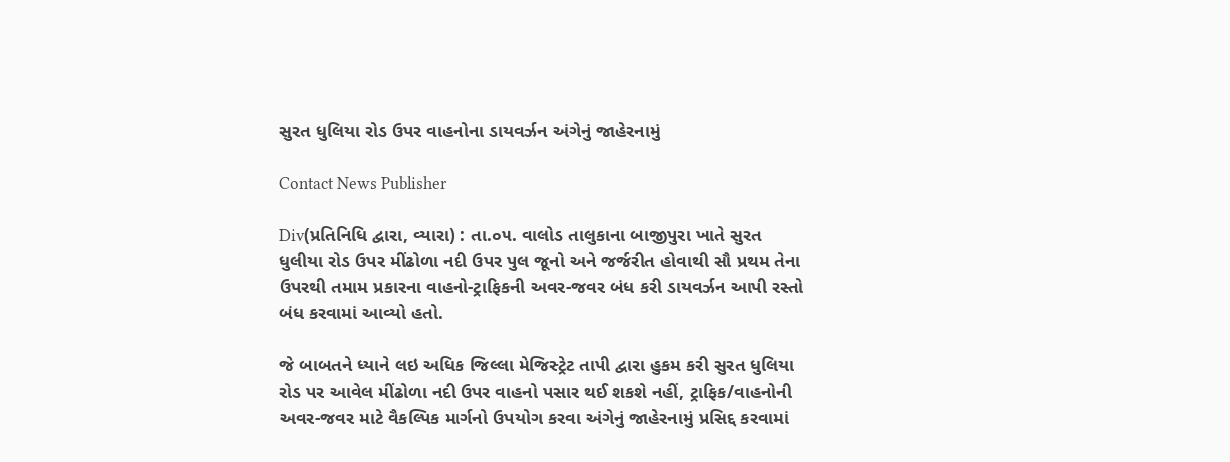સુરત ધુલિયા રોડ ઉપર વાહનોના ડાયવર્ઝન અંગેનું જાહેરનામું

Contact News Publisher

Div(પ્રતિનિધિ દ્વારા, વ્યારા) : તા.૦૫. વાલોડ તાલુકાના બાજીપુરા ખાતે સુરત ધુલીયા રોડ ઉપર મીંઢોળા નદી ઉપર પુલ જૂનો અને જર્જરીત હોવાથી સૌ પ્રથમ તેના ઉપરથી તમામ પ્રકારના વાહનો-ટ્રાફિકની અવર-જવર બંધ કરી ડાયવર્ઝન આપી રસ્તો બંધ કરવામાં આવ્યો હતો.

જે બાબતને ધ્યાને લઇ અધિક જિલ્લા મેજિસ્ટ્રેટ તાપી દ્વારા હુકમ કરી સુરત ધુલિયા રોડ પર આવેલ મીંઢોળા નદી ઉપર વાહનો પસાર થઈ શકશે નહીં, ટ્રાફિક/વાહનોની અવર-જવર માટે વૈકલ્પિક માર્ગનો ઉપયોગ કરવા અંગેનું જાહેરનામું પ્રસિદ્દ કરવામાં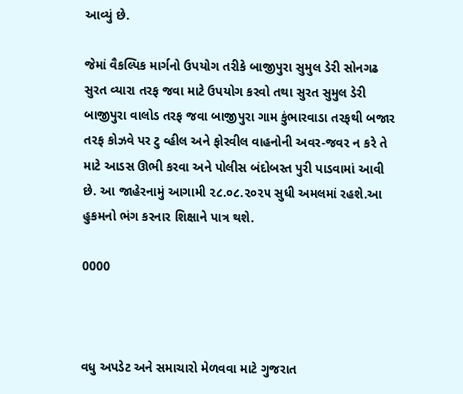આવ્યું છે.

જેમાં વૈકલ્પિક માર્ગનો ઉપયોગ તરીકે બાજીપુરા સુમુલ ડેરી સોનગઢ સુરત વ્યારા તરફ જવા માટે ઉપયોગ કરવો તથા સુરત સુમુલ ડેરી બાજીપુરા વાલોડ તરફ જવા બાજીપુરા ગામ કુંભારવાડા તરફથી બજાર તરફ કોઝવે પર ટુ વ્હીલ અને ફોરવીલ વાહનોની અવર-જવર ન કરે તે માટે આડસ ઊભી કરવા અને પોલીસ બંદોબસ્ત પુરી પાડવામાં આવી છે. આ જાહેરનામું આગામી ૨૮.૦૮.૨૦૨૫ સુધી અમલમાં રહશે.આ હુકમનો ભંગ કરનાર શિક્ષાને પાત્ર થશે.

0000



વધુ અપડેટ અને સમાચારો મેળવવા માટે ગુજરાત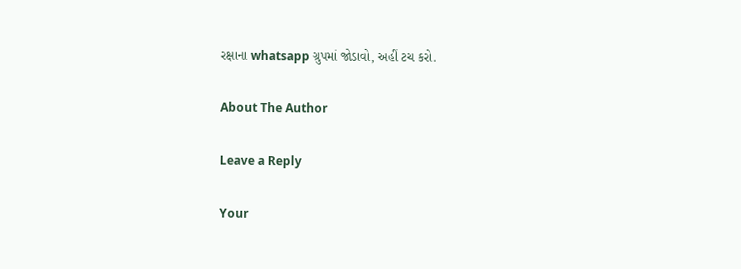રક્ષાના whatsapp ગ્રુપમાં જોડાવો, અહીં ટચ કરો.

About The Author

Leave a Reply

Your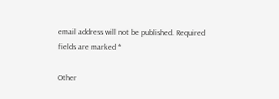email address will not be published. Required fields are marked *

Other